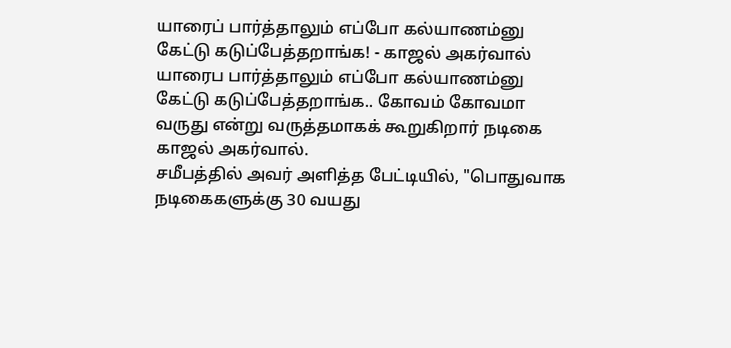யாரைப் பார்த்தாலும் எப்போ கல்யாணம்னு கேட்டு கடுப்பேத்தறாங்க! - காஜல் அகர்வால்
யாரைப பார்த்தாலும் எப்போ கல்யாணம்னு கேட்டு கடுப்பேத்தறாங்க.. கோவம் கோவமா வருது என்று வருத்தமாகக் கூறுகிறார் நடிகை காஜல் அகர்வால்.
சமீபத்தில் அவர் அளித்த பேட்டியில், "பொதுவாக நடிகைகளுக்கு 30 வயது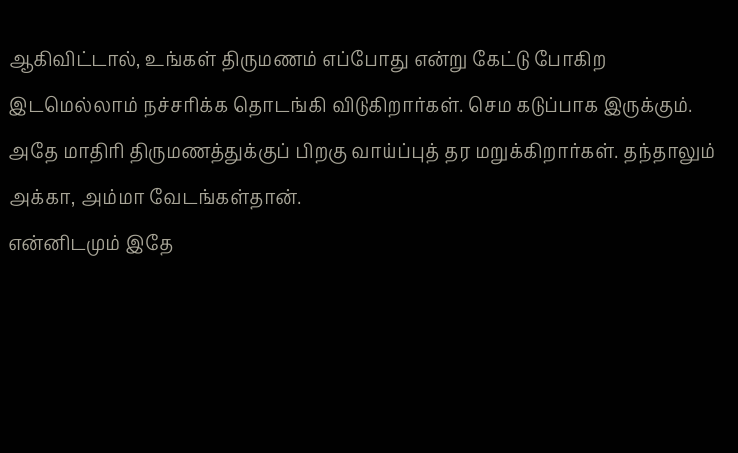ஆகிவிட்டால், உங்கள் திருமணம் எப்போது என்று கேட்டு போகிற இடமெல்லாம் நச்சரிக்க தொடங்கி விடுகிறார்கள். செம கடுப்பாக இருக்கும்.
அதே மாதிரி திருமணத்துக்குப் பிறகு வாய்ப்புத் தர மறுக்கிறார்கள். தந்தாலும் அக்கா, அம்மா வேடங்கள்தான்.
என்னிடமும் இதே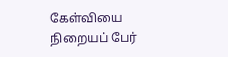கேள்வியை நிறையப் பேர்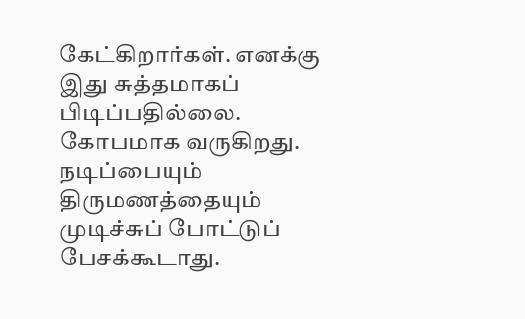கேட்கிறார்கள். எனக்கு இது சுத்தமாகப் பிடிப்பதில்லை. கோபமாக வருகிறது.
நடிப்பையும் திருமணத்தையும் முடிச்சுப் போட்டுப் பேசக்கூடாது.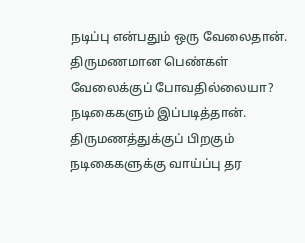நடிப்பு என்பதும் ஒரு வேலைதான். திருமணமான பெண்கள் வேலைக்குப் போவதில்லையா? நடிகைகளும் இப்படித்தான். திருமணத்துக்குப் பிறகும் நடிகைகளுக்கு வாய்ப்பு தர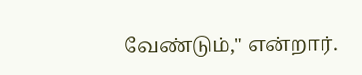வேண்டும்," என்றார்.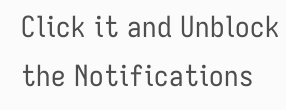Click it and Unblock the Notifications